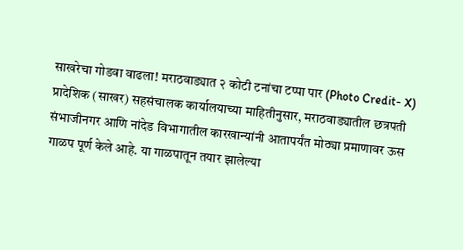साखरेचा गोडवा वाढला! मराठवाड्यात २ कोटी टनांचा टप्पा पार (Photo Credit- X)
प्रादेशिक (साखर) सहसंचालक कार्यालयाच्या माहितीनुसार, मराठवाड्यातील छत्रपती संभाजीनगर आणि नांदेड विभागातील कारखान्यांनी आतापर्यंत मोठ्या प्रमाणावर ऊस गाळप पूर्ण केले आहे. या गाळपातून तयार झालेल्या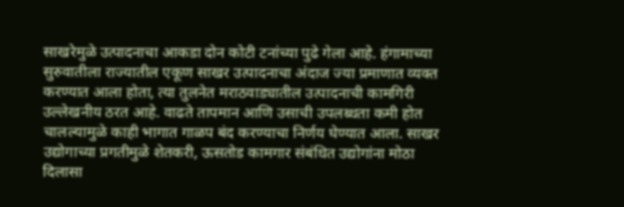साखरेमुळे उत्पादनाचा आकडा दोन कोटी टनांच्या पुढे गेला आहे. हंगामाच्या सुरुवातीला राज्यातील एकूण साखर उत्पादनाचा अंदाज ज्या प्रमाणात व्यक्त करण्यात आला होता, त्या तुलनेत मराठवाड्यातील उत्पादनाची कामगिरी उल्लेखनीय ठरत आहे. वाढते तापमान आणि उसाची उपलब्धता कमी होत चालल्यामुळे काही भागात गाळप बंद करण्याचा निर्णय घेण्यात आला. साखर उद्योगाच्या प्रगतीमुळे शेतकरी, ऊसतोड कामगार संबंधित उद्योगांना मोठा दिलासा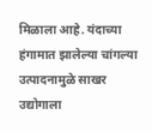मिळाला आहे. यंदाच्या हंगामात झालेल्या चांगल्या उत्पादनामुळे साखर उद्योगाला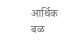आर्थिक बळ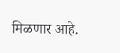मिळणार आहे.